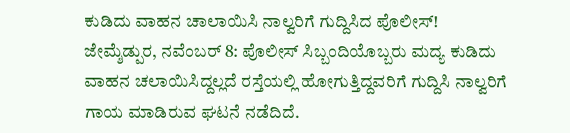ಕುಡಿದು ವಾಹನ ಚಾಲಾಯಿಸಿ ನಾಲ್ವರಿಗೆ ಗುದ್ದಿಸಿದ ಪೊಲೀಸ್!
ಜೇಮ್ಶೆಡ್ಪುರ, ನವೆಂಬರ್ 8: ಪೊಲೀಸ್ ಸಿಬ್ಬಂದಿಯೊಬ್ಬರು ಮದ್ಯ ಕುಡಿದು ವಾಹನ ಚಲಾಯಿಸಿದ್ದಲ್ಲದೆ ರಸ್ತೆಯಲ್ಲಿ ಹೋಗುತ್ತಿದ್ದವರಿಗೆ ಗುದ್ದಿಸಿ ನಾಲ್ವರಿಗೆ ಗಾಯ ಮಾಡಿರುವ ಘಟನೆ ನಡೆದಿದೆ.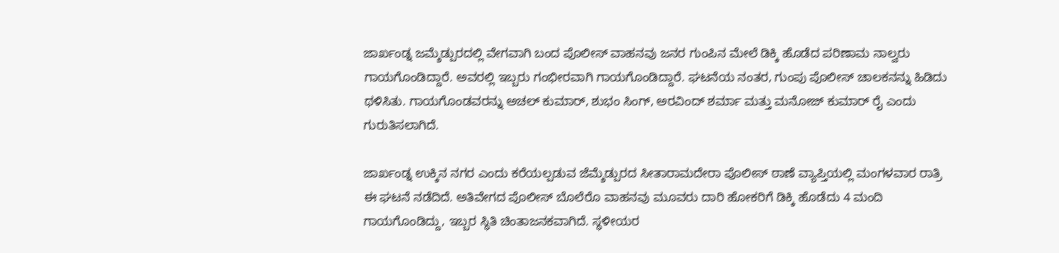ಜಾರ್ಖಂಡ್ನ ಜಮ್ಶೆಡ್ಪುರದಲ್ಲಿ ವೇಗವಾಗಿ ಬಂದ ಪೊಲೀಸ್ ವಾಹನವು ಜನರ ಗುಂಪಿನ ಮೇಲೆ ಡಿಕ್ಕಿ ಹೊಡೆದ ಪರಿಣಾಮ ನಾಲ್ವರು ಗಾಯಗೊಂಡಿದ್ದಾರೆ. ಅವರಲ್ಲಿ ಇಬ್ಬರು ಗಂಭೀರವಾಗಿ ಗಾಯಗೊಂಡಿದ್ದಾರೆ. ಘಟನೆಯ ನಂತರ, ಗುಂಪು ಪೊಲೀಸ್ ಚಾಲಕನನ್ನು ಹಿಡಿದು ಥಳಿಸಿತು. ಗಾಯಗೊಂಡವರನ್ನು ಅಚಲ್ ಕುಮಾರ್, ಶುಭಂ ಸಿಂಗ್, ಅರವಿಂದ್ ಶರ್ಮಾ ಮತ್ತು ಮನೋಜ್ ಕುಮಾರ್ ರೈ ಎಂದು ಗುರುತಿಸಲಾಗಿದೆ.

ಜಾರ್ಖಂಡ್ನ ಉಕ್ಕಿನ ನಗರ ಎಂದು ಕರೆಯಲ್ಪಡುವ ಜೆಮ್ಶೆಡ್ಪುರದ ಸೀತಾರಾಮದೇರಾ ಪೊಲೀಸ್ ಠಾಣೆ ವ್ಯಾಪ್ತಿಯಲ್ಲಿ ಮಂಗಳವಾರ ರಾತ್ರಿ ಈ ಘಟನೆ ನಡೆದಿದೆ. ಅತಿವೇಗದ ಪೊಲೀಸ್ ಬೊಲೆರೊ ವಾಹನವು ಮೂವರು ದಾರಿ ಹೋಕರಿಗೆ ಡಿಕ್ಕಿ ಹೊಡೆದು 4 ಮಂದಿ ಗಾಯಗೊಂಡಿದ್ದು, ಇಬ್ಬರ ಸ್ಥಿತಿ ಚಿಂತಾಜನಕವಾಗಿದೆ. ಸ್ಥಳೀಯರ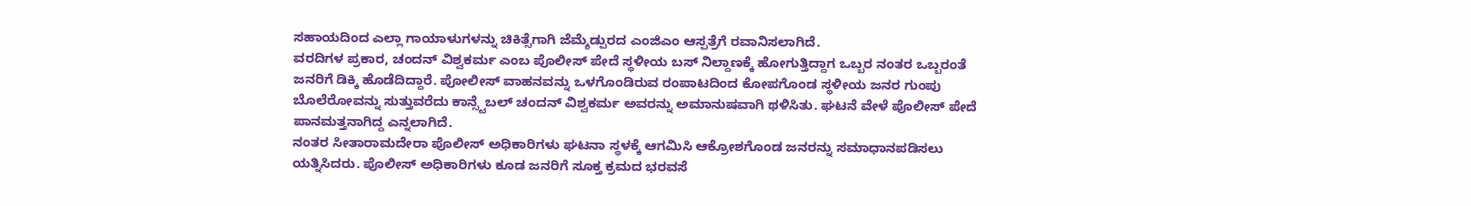ಸಹಾಯದಿಂದ ಎಲ್ಲಾ ಗಾಯಾಳುಗಳನ್ನು ಚಿಕಿತ್ಸೆಗಾಗಿ ಜೆಮ್ಶೆಡ್ಪುರದ ಎಂಜಿಎಂ ಆಸ್ಪತ್ರೆಗೆ ರವಾನಿಸಲಾಗಿದೆ.
ವರದಿಗಳ ಪ್ರಕಾರ, ಚಂದನ್ ವಿಶ್ವಕರ್ಮ ಎಂಬ ಪೊಲೀಸ್ ಪೇದೆ ಸ್ಥಳೀಯ ಬಸ್ ನಿಲ್ದಾಣಕ್ಕೆ ಹೋಗುತ್ತಿದ್ದಾಗ ಒಬ್ಬರ ನಂತರ ಒಬ್ಬರಂತೆ ಜನರಿಗೆ ಡಿಕ್ಕಿ ಹೊಡೆದಿದ್ದಾರೆ. ಪೋಲೀಸ್ ವಾಹನವನ್ನು ಒಳಗೊಂಡಿರುವ ರಂಪಾಟದಿಂದ ಕೋಪಗೊಂಡ ಸ್ಥಳೀಯ ಜನರ ಗುಂಪು ಬೊಲೆರೋವನ್ನು ಸುತ್ತುವರೆದು ಕಾನ್ಸ್ಟೆಬಲ್ ಚಂದನ್ ವಿಶ್ವಕರ್ಮ ಅವರನ್ನು ಅಮಾನುಷವಾಗಿ ಥಳಿಸಿತು. ಘಟನೆ ವೇಳೆ ಪೊಲೀಸ್ ಪೇದೆ ಪಾನಮತ್ತನಾಗಿದ್ದ ಎನ್ನಲಾಗಿದೆ.
ನಂತರ ಸೀತಾರಾಮದೇರಾ ಪೊಲೀಸ್ ಅಧಿಕಾರಿಗಳು ಘಟನಾ ಸ್ಥಳಕ್ಕೆ ಆಗಮಿಸಿ ಆಕ್ರೋಶಗೊಂಡ ಜನರನ್ನು ಸಮಾಧಾನಪಡಿಸಲು ಯತ್ನಿಸಿದರು. ಪೊಲೀಸ್ ಅಧಿಕಾರಿಗಳು ಕೂಡ ಜನರಿಗೆ ಸೂಕ್ತ ಕ್ರಮದ ಭರವಸೆ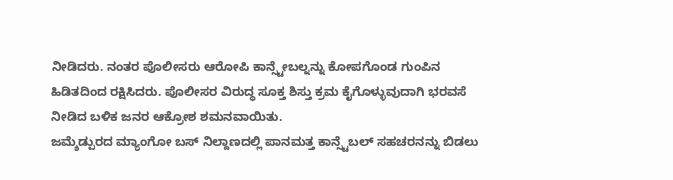ನೀಡಿದರು. ನಂತರ ಪೊಲೀಸರು ಆರೋಪಿ ಕಾನ್ಸ್ಟೇಬಲ್ನನ್ನು ಕೋಪಗೊಂಡ ಗುಂಪಿನ ಹಿಡಿತದಿಂದ ರಕ್ಷಿಸಿದರು. ಪೊಲೀಸರ ವಿರುದ್ಧ ಸೂಕ್ತ ಶಿಸ್ತು ಕ್ರಮ ಕೈಗೊಳ್ಳುವುದಾಗಿ ಭರವಸೆ ನೀಡಿದ ಬಳಿಕ ಜನರ ಆಕ್ರೋಶ ಶಮನವಾಯಿತು.
ಜಮ್ಶೆಡ್ಪುರದ ಮ್ಯಾಂಗೋ ಬಸ್ ನಿಲ್ದಾಣದಲ್ಲಿ ಪಾನಮತ್ತ ಕಾನ್ಸ್ಟೆಬಲ್ ಸಹಚರನನ್ನು ಬಿಡಲು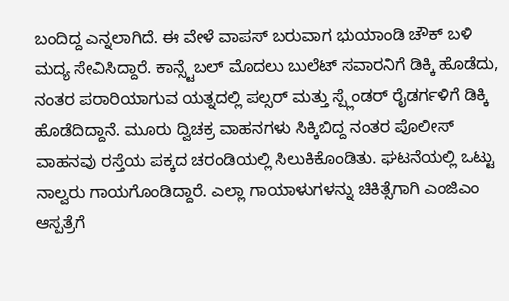ಬಂದಿದ್ದ ಎನ್ನಲಾಗಿದೆ. ಈ ವೇಳೆ ವಾಪಸ್ ಬರುವಾಗ ಭುಯಾಂಡಿ ಚೌಕ್ ಬಳಿ ಮದ್ಯ ಸೇವಿಸಿದ್ದಾರೆ. ಕಾನ್ಸ್ಟೆಬಲ್ ಮೊದಲು ಬುಲೆಟ್ ಸವಾರನಿಗೆ ಡಿಕ್ಕಿ ಹೊಡೆದು, ನಂತರ ಪರಾರಿಯಾಗುವ ಯತ್ನದಲ್ಲಿ ಪಲ್ಸರ್ ಮತ್ತು ಸ್ಪ್ಲೆಂಡರ್ ರೈಡರ್ಗಳಿಗೆ ಡಿಕ್ಕಿ ಹೊಡೆದಿದ್ದಾನೆ. ಮೂರು ದ್ವಿಚಕ್ರ ವಾಹನಗಳು ಸಿಕ್ಕಿಬಿದ್ದ ನಂತರ ಪೊಲೀಸ್ ವಾಹನವು ರಸ್ತೆಯ ಪಕ್ಕದ ಚರಂಡಿಯಲ್ಲಿ ಸಿಲುಕಿಕೊಂಡಿತು. ಘಟನೆಯಲ್ಲಿ ಒಟ್ಟು ನಾಲ್ವರು ಗಾಯಗೊಂಡಿದ್ದಾರೆ. ಎಲ್ಲಾ ಗಾಯಾಳುಗಳನ್ನು ಚಿಕಿತ್ಸೆಗಾಗಿ ಎಂಜಿಎಂ ಆಸ್ಪತ್ರೆಗೆ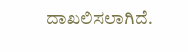ದಾಖಲಿಸಲಾಗಿದೆ.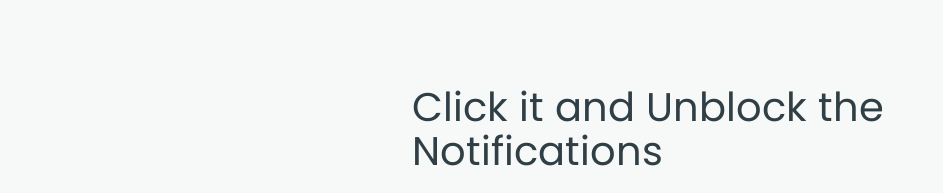Click it and Unblock the Notifications